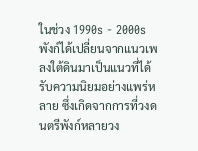ในช่วง 1990s - 2000s พังก์ได้เปลี่ยนจากแนวเพลงใต้ดินมาเป็นแนวที่ได้รับความนิยมอย่างแพร่หลาย ซึ่งเกิดจากการที่วงดนตรีพังก์หลายวง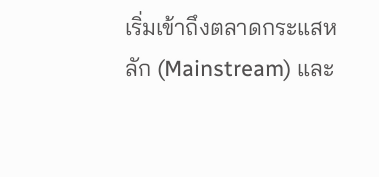เริ่มเข้าถึงตลาดกระแสหลัก (Mainstream) และ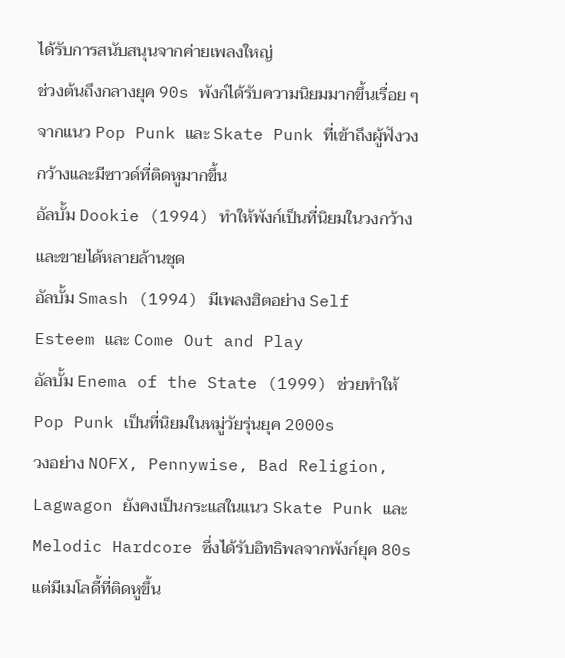ได้รับการสนับสนุนจากค่ายเพลงใหญ่
ช่วงต้นถึงกลางยุค 90s พังก์ได้รับความนิยมมากขึ้นเรื่อย ๆ จากแนว Pop Punk และ Skate Punk ที่เข้าถึงผู้ฟังวงกว้างและมีซาวด์ที่ติดหูมากขึ้น
อัลบั้ม Dookie (1994) ทำให้พังก์เป็นที่นิยมในวงกว้างและขายได้หลายล้านชุด
อัลบั้ม Smash (1994) มีเพลงฮิตอย่าง Self Esteem และ Come Out and Play
อัลบั้ม Enema of the State (1999) ช่วยทำให้ Pop Punk เป็นที่นิยมในหมู่วัยรุ่นยุค 2000s
วงอย่าง NOFX, Pennywise, Bad Religion, Lagwagon ยังคงเป็นกระแสในแนว Skate Punk และ Melodic Hardcore ซึ่งได้รับอิทธิพลจากพังก์ยุค 80s แต่มีเมโลดี้ที่ติดหูขึ้น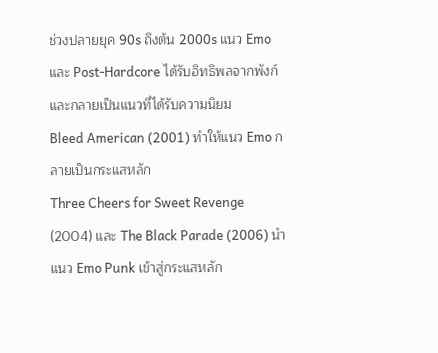ช่วงปลายยุค 90s ถึงต้น 2000s แนว Emo และ Post-Hardcore ได้รับอิทธิพลจากพังก์และกลายเป็นแนวที่ได้รับความนิยม
Bleed American (2001) ทำให้แนว Emo กลายเป็นกระแสหลัก
Three Cheers for Sweet Revenge (2004) และ The Black Parade (2006) นำแนว Emo Punk เข้าสู่กระแสหลัก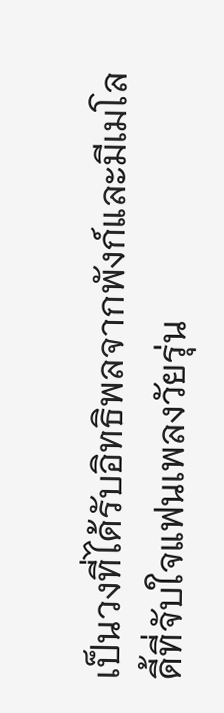เป็นวงที่ได้รับอิทธิพลจากพังก์และมีเมโลดี้ที่จับใจแฟนเพลงวัยรุ่น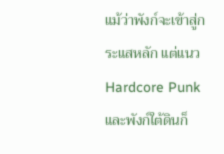แม้ว่าพังก์จะเข้าสู่กระแสหลัก แต่แนว Hardcore Punk และพังก์ใต้ดินก็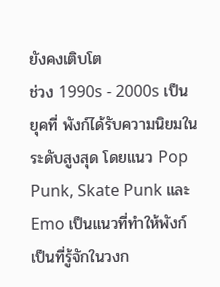ยังคงเติบโต
ช่วง 1990s - 2000s เป็นยุคที่ พังก์ได้รับความนิยมในระดับสูงสุด โดยแนว Pop Punk, Skate Punk และ Emo เป็นแนวที่ทำให้พังก์เป็นที่รู้จักในวงก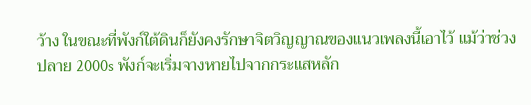ว้าง ในขณะที่พังก์ใต้ดินก็ยังคงรักษาจิตวิญญาณของแนวเพลงนี้เอาไว้ แม้ว่าช่วงปลาย 2000s พังก์จะเริ่มจางหายไปจากกระแสหลัก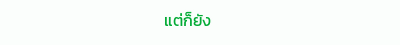แต่ก็ยัง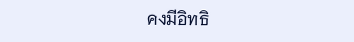คงมีอิทธิ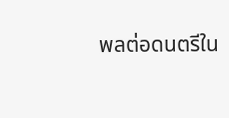พลต่อดนตรีใน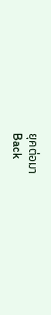ยุคต่อมา
Back